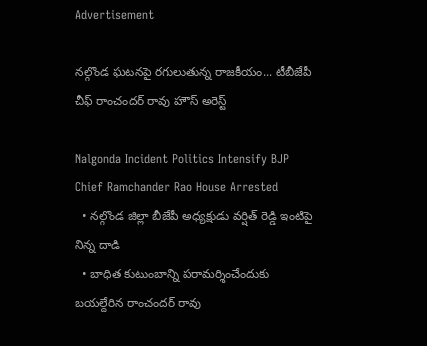Advertisement

నల్గొండ ఘటనపై రగులుతున్న రాజకీయం... టీబీజేపీ చీఫ్ రాంచందర్ రావు హౌస్ అరెస్ట్

Nalgonda Incident Politics Intensify BJP Chief Ramchander Rao House Arrested
  • నల్గొండ జిల్లా బీజేపీ అధ్యక్షుడు వర్షిత్ రెడ్డి ఇంటిపై నిన్న దాడి
  • బాధిత కుటుంబాన్ని పరామర్శించేందుకు బయల్దేరిన రాంచందర్ రావు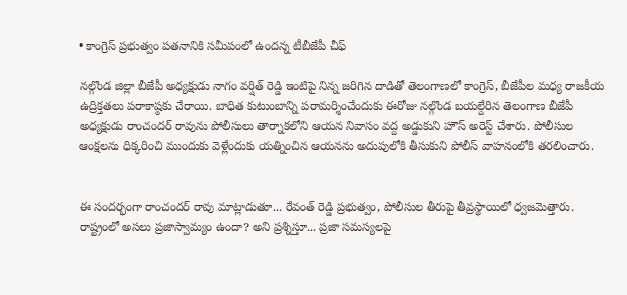• కాంగ్రెస్ ప్రభుత్వం పతనానికి సమీపంలో ఉందన్న టీబీజేపీ చీఫ్

నల్గొండ జిల్లా బీజేపీ అధ్యక్షుడు నాగం వర్షిత్ రెడ్డి ఇంటిపై నిన్న జరిగిన దాడితో తెలంగాణలో కాంగ్రెస్, బీజేపీల మధ్య రాజకీయ ఉద్రిక్తతలు పరాకాష్ఠకు చేరాయి. బాధిత కుటుంబాన్ని పరామర్శించేందుకు ఈరోజు నల్గొండ బయల్దేరిన తెలంగాణ బీజేపీ అధ్యక్షుడు రాంచందర్ రావును పోలీసులు తార్నాకలోని ఆయన నివాసం వద్ద అడ్డుకుని హౌస్ అరెస్ట్ చేశారు. పోలీసుల ఆంక్షలను ధిక్కరించి ముందుకు వెళ్లేందుకు యత్నించిన ఆయనను అదుపులోకి తీసుకుని పోలీస్ వాహనంలోకి తరలించారు.


ఈ సందర్భంగా రాంచందర్ రావు మాట్లాడుతూ... రేవంత్ రెడ్డి ప్రభుత్వం, పోలీసుల తీరుపై తీవ్రస్థాయిలో ధ్వజమెత్తారు. రాష్ట్రంలో అసలు ప్రజాస్వామ్యం ఉందా? అని ప్రశ్నిస్తూ... ప్రజా సమస్యలపై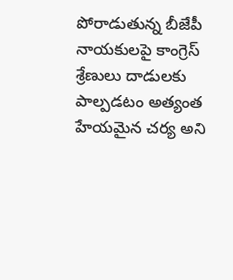పోరాడుతున్న బీజేపీ నాయకులపై కాంగ్రెస్ శ్రేణులు దాడులకు పాల్పడటం అత్యంత హేయమైన చర్య అని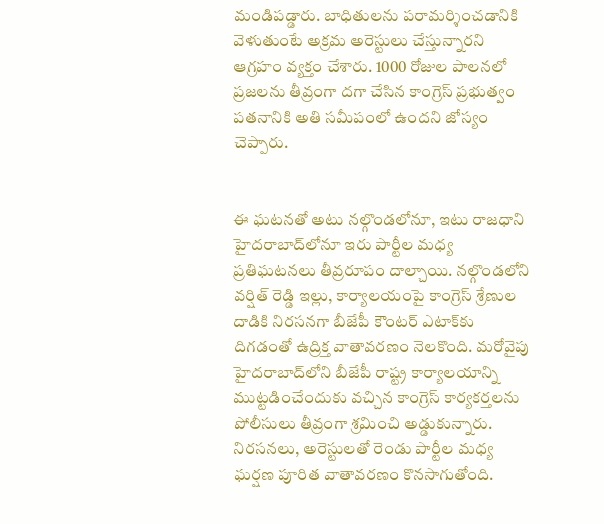మండిపడ్డారు. బాధితులను పరామర్శించడానికి వెళుతుంటే అక్రమ అరెస్టులు చేస్తున్నారని ఆగ్రహం వ్యక్తం చేశారు. 1000 రోజుల పాలనలో ప్రజలను తీవ్రంగా దగా చేసిన కాంగ్రెస్ ప్రభుత్వం పతనానికి అతి సమీపంలో ఉందని జోస్యం చెప్పారు.


ఈ ఘటనతో అటు నల్గొండలోనూ, ఇటు రాజధాని హైదరాబాద్‌లోనూ ఇరు పార్టీల మధ్య ప్రతిఘటనలు తీవ్రరూపం దాల్చాయి. నల్గొండలోని వర్షిత్ రెడ్డి ఇల్లు, కార్యాలయంపై కాంగ్రెస్ శ్రేణుల దాడికి నిరసనగా బీజేపీ కౌంటర్ ఎటాక్‌కు దిగడంతో ఉద్రిక్త వాతావరణం నెలకొంది. మరోవైపు హైదరాబాద్‌లోని బీజేపీ రాష్ట్ర కార్యాలయాన్ని ముట్టడించేందుకు వచ్చిన కాంగ్రెస్ కార్యకర్తలను పోలీసులు తీవ్రంగా శ్రమించి అడ్డుకున్నారు. నిరసనలు, అరెస్టులతో రెండు పార్టీల మధ్య ఘర్షణ పూరిత వాతావరణం కొనసాగుతోంది.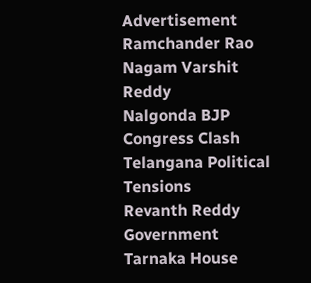Advertisement
Ramchander Rao
Nagam Varshit Reddy
Nalgonda BJP Congress Clash
Telangana Political Tensions
Revanth Reddy Government
Tarnaka House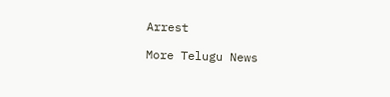Arrest

More Telugu News